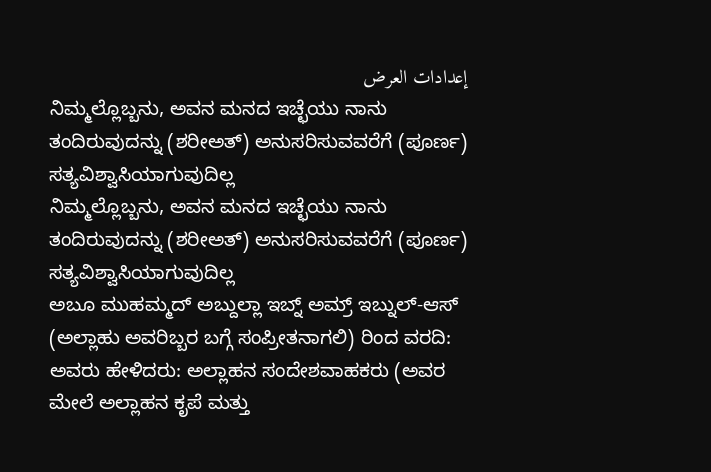إعدادات العرض
ನಿಮ್ಮಲ್ಲೊಬ್ಬನು, ಅವನ ಮನದ ಇಚ್ಛೆಯು ನಾನು ತಂದಿರುವುದನ್ನು (ಶರೀಅತ್) ಅನುಸರಿಸುವವರೆಗೆ (ಪೂರ್ಣ) ಸತ್ಯವಿಶ್ವಾಸಿಯಾಗುವುದಿಲ್ಲ
ನಿಮ್ಮಲ್ಲೊಬ್ಬನು, ಅವನ ಮನದ ಇಚ್ಛೆಯು ನಾನು ತಂದಿರುವುದನ್ನು (ಶರೀಅತ್) ಅನುಸರಿಸುವವರೆಗೆ (ಪೂರ್ಣ) ಸತ್ಯವಿಶ್ವಾಸಿಯಾಗುವುದಿಲ್ಲ
ಅಬೂ ಮುಹಮ್ಮದ್ ಅಬ್ದುಲ್ಲಾ ಇಬ್ನ್ ಅಮ್ರ್ ಇಬ್ನುಲ್-ಆಸ್ (ಅಲ್ಲಾಹು ಅವರಿಬ್ಬರ ಬಗ್ಗೆ ಸಂಪ್ರೀತನಾಗಲಿ) ರಿಂದ ವರದಿ: ಅವರು ಹೇಳಿದರು: ಅಲ್ಲಾಹನ ಸಂದೇಶವಾಹಕರು (ಅವರ ಮೇಲೆ ಅಲ್ಲಾಹನ ಕೃಪೆ ಮತ್ತು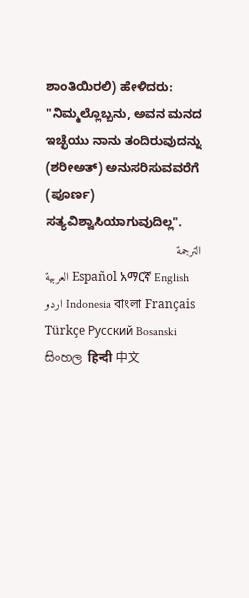ಶಾಂತಿಯಿರಲಿ) ಹೇಳಿದರು: "ನಿಮ್ಮಲ್ಲೊಬ್ಬನು, ಅವನ ಮನದ ಇಚ್ಛೆಯು ನಾನು ತಂದಿರುವುದನ್ನು (ಶರೀಅತ್) ಅನುಸರಿಸುವವರೆಗೆ (ಪೂರ್ಣ) ಸತ್ಯವಿಶ್ವಾಸಿಯಾಗುವುದಿಲ್ಲ".
الترجمة
العربية Español አማርኛ English اردو Indonesia বাংলা Français Türkçe Русский Bosanski සිංහල हिन्दी 中文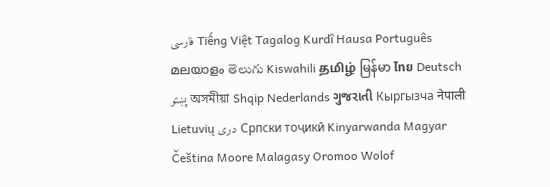فارسی Tiếng Việt Tagalog Kurdî Hausa Português മലയാളം తెలుగు Kiswahili தமிழ் မြန်မာ ไทย Deutsch پښتو অসমীয়া Shqip Nederlands ગુજરાતી Кыргызча नेपाली Lietuvių دری Српски тоҷикӣ Kinyarwanda Magyar Čeština Moore Malagasy Oromoo Wolof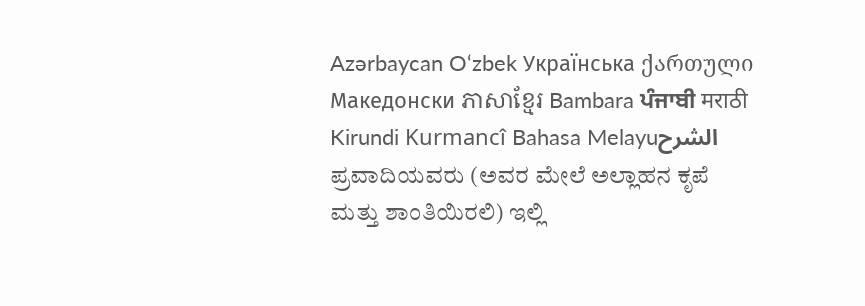Azərbaycan O‘zbek Українська ქართული Македонски ភាសាខ្មែរ Bambara ਪੰਜਾਬੀ मराठी Kirundi Kurmancî Bahasa Melayuالشرح
ಪ್ರವಾದಿಯವರು (ಅವರ ಮೇಲೆ ಅಲ್ಲಾಹನ ಕೃಪೆ ಮತ್ತು ಶಾಂತಿಯಿರಲಿ) ಇಲ್ಲಿ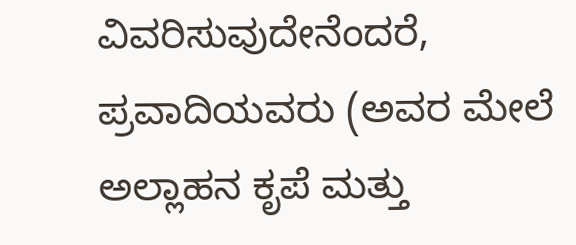ವಿವರಿಸುವುದೇನೆಂದರೆ, ಪ್ರವಾದಿಯವರು (ಅವರ ಮೇಲೆ ಅಲ್ಲಾಹನ ಕೃಪೆ ಮತ್ತು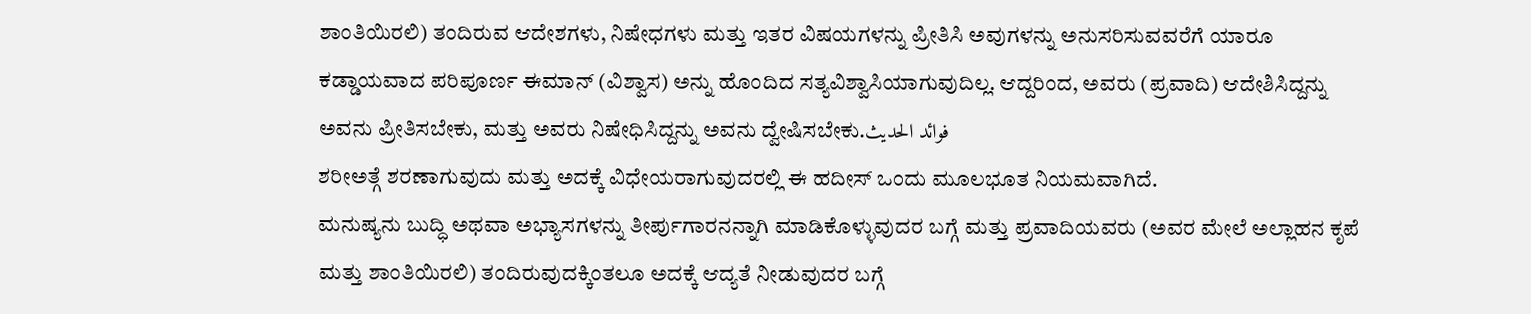ಶಾಂತಿಯಿರಲಿ) ತಂದಿರುವ ಆದೇಶಗಳು, ನಿಷೇಧಗಳು ಮತ್ತು ಇತರ ವಿಷಯಗಳನ್ನು ಪ್ರೀತಿಸಿ ಅವುಗಳನ್ನು ಅನುಸರಿಸುವವರೆಗೆ ಯಾರೂ ಕಡ್ಡಾಯವಾದ ಪರಿಪೂರ್ಣ ಈಮಾನ್ (ವಿಶ್ವಾಸ) ಅನ್ನು ಹೊಂದಿದ ಸತ್ಯವಿಶ್ವಾಸಿಯಾಗುವುದಿಲ್ಲ. ಆದ್ದರಿಂದ, ಅವರು (ಪ್ರವಾದಿ) ಆದೇಶಿಸಿದ್ದನ್ನು ಅವನು ಪ್ರೀತಿಸಬೇಕು, ಮತ್ತು ಅವರು ನಿಷೇಧಿಸಿದ್ದನ್ನು ಅವನು ದ್ವೇಷಿಸಬೇಕು.فوائد الحديث
ಶರೀಅತ್ಗೆ ಶರಣಾಗುವುದು ಮತ್ತು ಅದಕ್ಕೆ ವಿಧೇಯರಾಗುವುದರಲ್ಲಿ ಈ ಹದೀಸ್ ಒಂದು ಮೂಲಭೂತ ನಿಯಮವಾಗಿದೆ.
ಮನುಷ್ಯನು ಬುದ್ಧಿ ಅಥವಾ ಅಭ್ಯಾಸಗಳನ್ನು ತೀರ್ಪುಗಾರನನ್ನಾಗಿ ಮಾಡಿಕೊಳ್ಳುವುದರ ಬಗ್ಗೆ ಮತ್ತು ಪ್ರವಾದಿಯವರು (ಅವರ ಮೇಲೆ ಅಲ್ಲಾಹನ ಕೃಪೆ ಮತ್ತು ಶಾಂತಿಯಿರಲಿ) ತಂದಿರುವುದಕ್ಕಿಂತಲೂ ಅದಕ್ಕೆ ಆದ್ಯತೆ ನೀಡುವುದರ ಬಗ್ಗೆ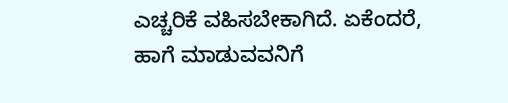ಎಚ್ಚರಿಕೆ ವಹಿಸಬೇಕಾಗಿದೆ. ಏಕೆಂದರೆ, ಹಾಗೆ ಮಾಡುವವನಿಗೆ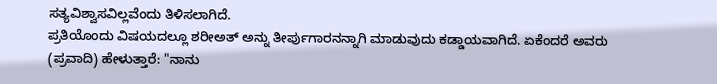ಸತ್ಯವಿಶ್ವಾಸವಿಲ್ಲವೆಂದು ತಿಳಿಸಲಾಗಿದೆ.
ಪ್ರತಿಯೊಂದು ವಿಷಯದಲ್ಲೂ ಶರೀಅತ್ ಅನ್ನು ತೀರ್ಪುಗಾರನನ್ನಾಗಿ ಮಾಡುವುದು ಕಡ್ಡಾಯವಾಗಿದೆ. ಏಕೆಂದರೆ ಅವರು (ಪ್ರವಾದಿ) ಹೇಳುತ್ತಾರೆ: "ನಾನು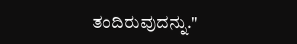ತಂದಿರುವುದನ್ನು."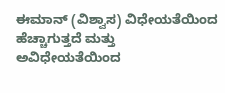ಈಮಾನ್ (ವಿಶ್ವಾಸ) ವಿಧೇಯತೆಯಿಂದ ಹೆಚ್ಚಾಗುತ್ತದೆ ಮತ್ತು ಅವಿಧೇಯತೆಯಿಂದ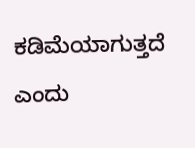ಕಡಿಮೆಯಾಗುತ್ತದೆ ಎಂದು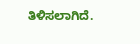ತಿಳಿಸಲಾಗಿದೆ.